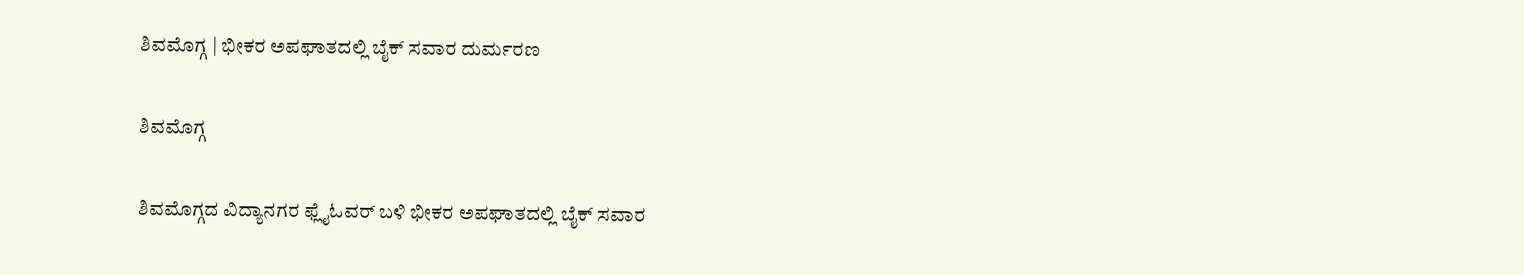ಶಿವಮೊಗ್ಗ | ಭೀಕರ ಅಪಘಾತದಲ್ಲಿ ಬೈಕ್ ಸವಾರ ದುರ್ಮರಣ

ಶಿವಮೊಗ್ಗ

ಶಿವಮೊಗ್ಗದ ವಿದ್ಯಾನಗರ ಫ್ಲೈಓವರ್ ಬಳಿ ಭೀಕರ ಅಪಘಾತದಲ್ಲಿ ಬೈಕ್ ಸವಾರ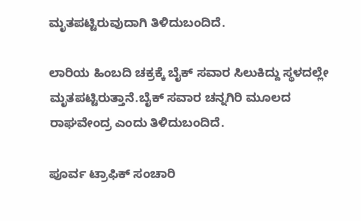ಮೃತಪಟ್ಟಿರುವುದಾಗಿ ತಿಳಿದುಬಂದಿದೆ.

ಲಾರಿಯ ಹಿಂಬದಿ ಚಕ್ರಕ್ಕೆ ಬೈಕ್ ಸವಾರ ಸಿಲುಕಿದ್ದು ಸ್ಥಳದಲ್ಲೇ ಮೃತಪಟ್ಟಿರುತ್ತಾನೆ.ಬೈಕ್ ಸವಾರ ಚನ್ನಗಿರಿ ಮೂಲದ ರಾಘವೇಂದ್ರ ಎಂದು ತಿಳಿದುಬಂದಿದೆ.

ಪೂರ್ವ ಟ್ರಾಫಿಕ್ ಸಂಚಾರಿ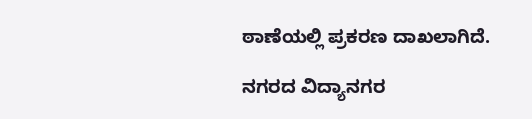ಠಾಣೆಯಲ್ಲಿ ಪ್ರಕರಣ ದಾಖಲಾಗಿದೆ.

ನಗರದ ವಿದ್ಯಾನಗರ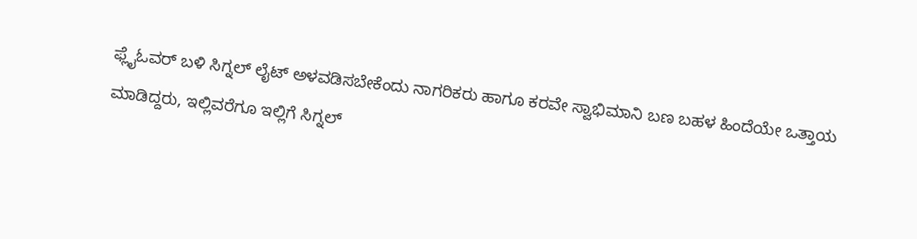ಫ್ಲೈಓವರ್ ಬಳಿ ಸಿಗ್ನಲ್ ಲೈಟ್ ಅಳವಡಿಸಬೇಕೆಂದು ನಾಗರಿಕರು ಹಾಗೂ ಕರವೇ ಸ್ವಾಭಿಮಾನಿ ಬಣ ಬಹಳ ಹಿಂದೆಯೇ ಒತ್ತಾಯ ಮಾಡಿದ್ದರು, ಇಲ್ಲಿವರೆಗೂ ಇಲ್ಲಿಗೆ ಸಿಗ್ನಲ್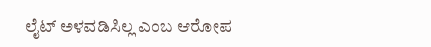ಲೈಟ್ ಅಳವಡಿಸಿಲ್ಲ ಎಂಬ ಆರೋಪ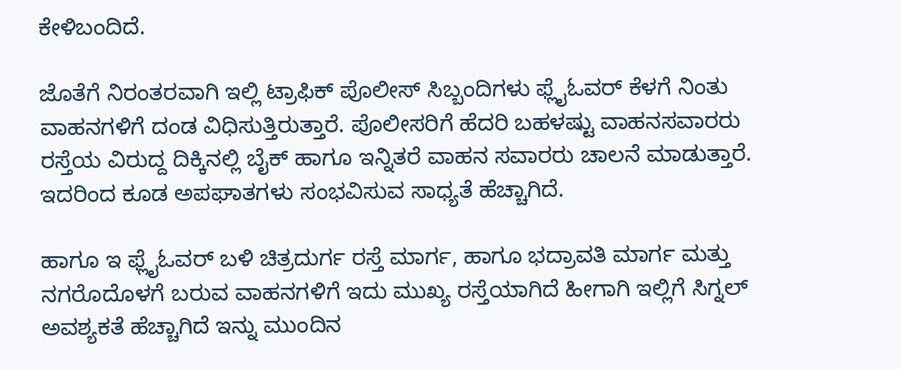ಕೇಳಿಬಂದಿದೆ.

ಜೊತೆಗೆ ನಿರಂತರವಾಗಿ ಇಲ್ಲಿ ಟ್ರಾಫಿಕ್ ಪೊಲೀಸ್ ಸಿಬ್ಬಂದಿಗಳು ಫ್ಲೈಓವರ್ ಕೆಳಗೆ ನಿಂತು ವಾಹನಗಳಿಗೆ ದಂಡ ವಿಧಿಸುತ್ತಿರುತ್ತಾರೆ. ಪೊಲೀಸರಿಗೆ ಹೆದರಿ ಬಹಳಷ್ಟು ವಾಹನಸವಾರರು ರಸ್ತೆಯ ವಿರುದ್ದ ದಿಕ್ಕಿನಲ್ಲಿ ಬೈಕ್ ಹಾಗೂ ಇನ್ನಿತರೆ ವಾಹನ ಸವಾರರು ಚಾಲನೆ ಮಾಡುತ್ತಾರೆ. ಇದರಿಂದ ಕೂಡ ಅಪಘಾತಗಳು ಸಂಭವಿಸುವ ಸಾಧ್ಯತೆ ಹೆಚ್ಚಾಗಿದೆ.

ಹಾಗೂ ಇ ಫ್ಲೈಓವರ್ ಬಳಿ ಚಿತ್ರದುರ್ಗ ರಸ್ತೆ ಮಾರ್ಗ, ಹಾಗೂ ಭದ್ರಾವತಿ ಮಾರ್ಗ ಮತ್ತು ನಗರೊದೊಳಗೆ ಬರುವ ವಾಹನಗಳಿಗೆ ಇದು ಮುಖ್ಯ ರಸ್ತೆಯಾಗಿದೆ ಹೀಗಾಗಿ ಇಲ್ಲಿಗೆ ಸಿಗ್ನಲ್ ಅವಶ್ಯಕತೆ ಹೆಚ್ಚಾಗಿದೆ ಇನ್ನು ಮುಂದಿನ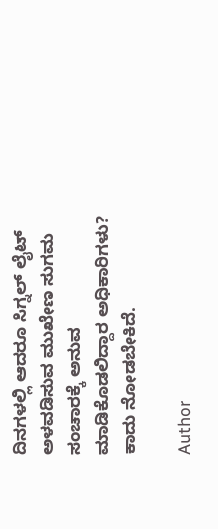ದಿನಗಳಲ್ಲಿ ಆದರೂ ಸಿಗ್ನಲ್ ಲೈಟ್ ಅಳವಡಿಸುವ ಮುಖೇಣ ಸುಗಮ ಸಂಚಾರಕ್ಕೆ ಅನುವ ಮಾಡಿಕೊಡಲಿದ್ದಾರ ಅಧಿಕಾರಿಗಳು? ಕಾದು ನೋಡಬೇಕಿದೆ.

Author